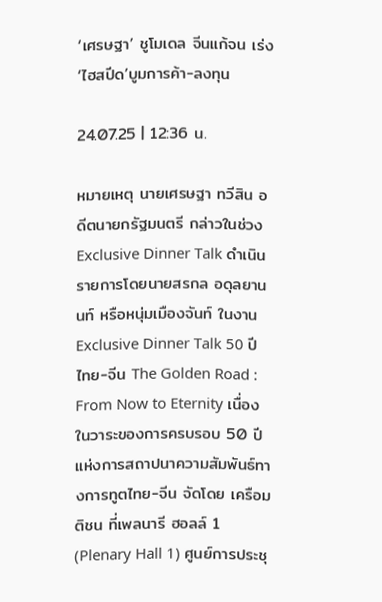‘เศรษฐา’ ชูโมเดล จีนแก้จน เร่ง‘ไฮสปีด’บูมการค้า-ลงทุน

24.07.25 | 12:36 น.

หมายเหตุ นายเศรษฐา ทวีสิน อดีตนายกรัฐมนตรี กล่าวในช่วง Exclusive Dinner Talk ดำเนินรายการโดยนายสรกล อดุลยานนท์ หรือหนุ่มเมืองจันท์ ในงาน Exclusive Dinner Talk 50 ปี ไทย-จีน The Golden Road : From Now to Eternity เนื่องในวาระของการครบรอบ 50 ปีแห่งการสถาปนาความสัมพันธ์ทางการทูตไทย-จีน จัดโดย เครือมติชน ที่เพลนารี ฮอลล์ 1 (Plenary Hall 1) ศูนย์การประชุ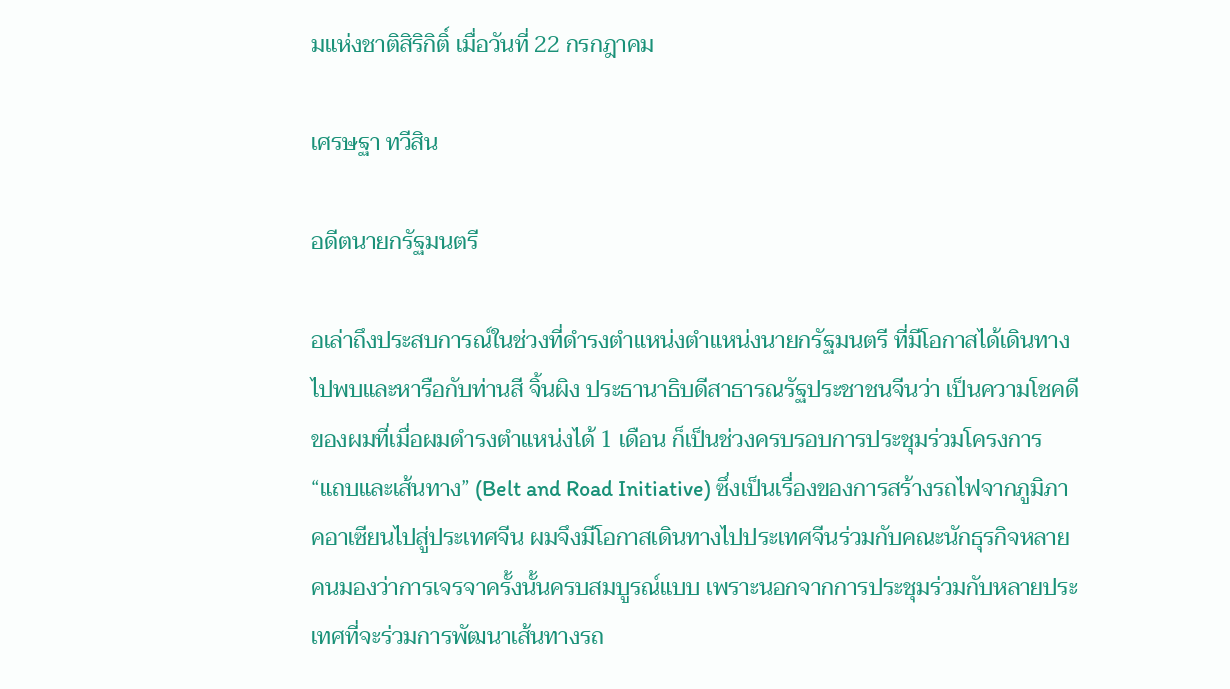มแห่งชาติสิริกิติ์ เมื่อวันที่ 22 กรกฎาคม

เศรษฐา ทวีสิน

อดีตนายกรัฐมนตรี

อเล่าถึงประสบการณ์ในช่วงที่ดำรงตำแหน่งตำแหน่งนายกรัฐมนตรี ที่มีโอกาสได้เดินทางไปพบและหารือกับท่านสี จิ้นผิง ประธานาธิบดีสาธารณรัฐประชาชนจีนว่า เป็นความโชคดีของผมที่เมื่อผมดำรงตำแหน่งได้ 1 เดือน ก็เป็นช่วงครบรอบการประชุมร่วมโครงการ “แถบและเส้นทาง” (Belt and Road Initiative) ซึ่งเป็นเรื่องของการสร้างรถไฟจากภูมิภาคอาเซียนไปสู่ประเทศจีน ผมจึงมีโอกาสเดินทางไปประเทศจีนร่วมกับคณะนักธุรกิจหลายคนมองว่าการเจรจาครั้งนั้นครบสมบูรณ์แบบ เพราะนอกจากการประชุมร่วมกับหลายประเทศที่จะร่วมการพัฒนาเส้นทางรถ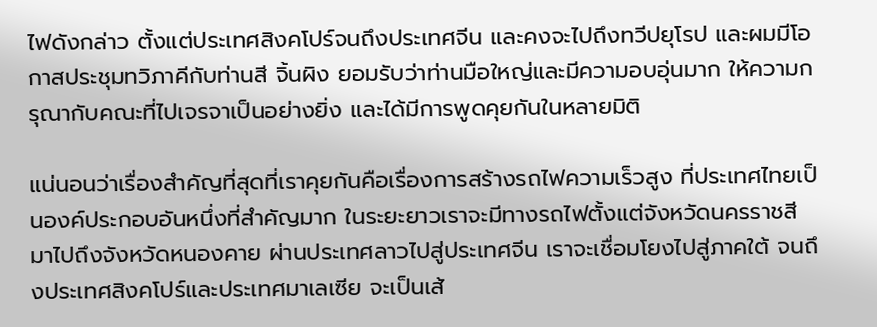ไฟดังกล่าว ตั้งแต่ประเทศสิงคโปร์จนถึงประเทศจีน และคงจะไปถึงทวีปยุโรป และผมมีโอกาสประชุมทวิภาคีกับท่านสี จิ้นผิง ยอมรับว่าท่านมือใหญ่และมีความอบอุ่นมาก ให้ความกรุณากับคณะที่ไปเจรจาเป็นอย่างยิ่ง และได้มีการพูดคุยกันในหลายมิติ

แน่นอนว่าเรื่องสำคัญที่สุดที่เราคุยกันคือเรื่องการสร้างรถไฟความเร็วสูง ที่ประเทศไทยเป็นองค์ประกอบอันหนึ่งที่สำคัญมาก ในระยะยาวเราจะมีทางรถไฟตั้งแต่จังหวัดนครราชสีมาไปถึงจังหวัดหนองคาย ผ่านประเทศลาวไปสู่ประเทศจีน เราจะเชื่อมโยงไปสู่ภาคใต้ จนถึงประเทศสิงคโปร์และประเทศมาเลเซีย จะเป็นเส้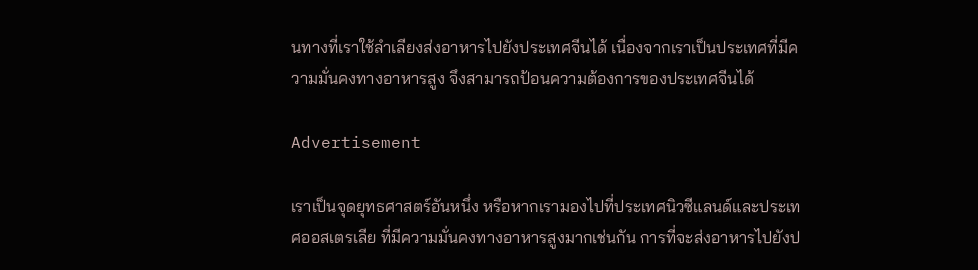นทางที่เราใช้ลำเลียงส่งอาหารไปยังประเทศจีนได้ เนื่องจากเราเป็นประเทศที่มีความมั่นคงทางอาหารสูง จึงสามารถป้อนความต้องการของประเทศจีนได้

Advertisement

เราเป็นจุดยุทธศาสตร์อันหนึ่ง หรือหากเรามองไปที่ประเทศนิวซีแลนด์และประเทศออสเตรเลีย ที่มีความมั่นคงทางอาหารสูงมากเช่นกัน การที่จะส่งอาหารไปยังป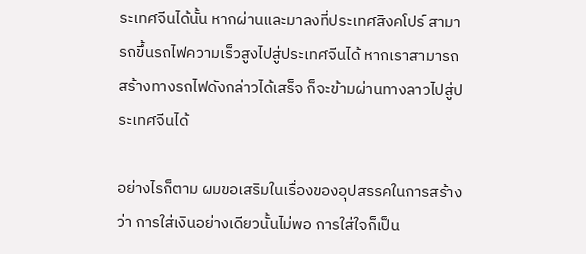ระเทศจีนได้นั้น หากผ่านและมาลงที่ประเทศสิงคโปร์ สามารถขึ้นรถไฟความเร็วสูงไปสู่ประเทศจีนได้ หากเราสามารถสร้างทางรถไฟดังกล่าวได้เสร็จ ก็จะข้ามผ่านทางลาวไปสู่ประเทศจีนได้

อย่างไรก็ตาม ผมขอเสริมในเรื่องของอุปสรรคในการสร้างว่า การใส่เงินอย่างเดียวนั้นไม่พอ การใส่ใจก็เป็น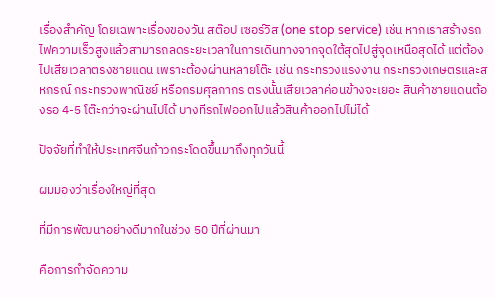เรื่องสำคัญ โดยเฉพาะเรื่องของวัน สต๊อป เซอร์วิส (one stop service) เช่น หากเราสร้างรถไฟความเร็วสูงแล้วสามารถลดระยะเวลาในการเดินทางจากจุดใต้สุดไปสู่จุดเหนือสุดได้ แต่ต้องไปเสียเวลาตรงชายแดน เพราะต้องผ่านหลายโต๊ะ เช่น กระทรวงแรงงาน กระทรวงเกษตรและสหกรณ์ กระทรวงพาณิชย์ หรือกรมศุลกากร ตรงนั้นเสียเวลาค่อนข้างจะเยอะ สินค้าชายแดนต้องรอ 4-5 โต๊ะกว่าจะผ่านไปได้ บางทีรถไฟออกไปแล้วสินค้าออกไปไม่ได้

ปัจจัยที่ทำให้ประเทศจีนก้าวกระโดดขึ้นมาถึงทุกวันนี้

ผมมองว่าเรื่องใหญ่ที่สุด

ที่มีการพัฒนาอย่างดีมากในช่วง 50 ปีที่ผ่านมา

คือการกำจัดความ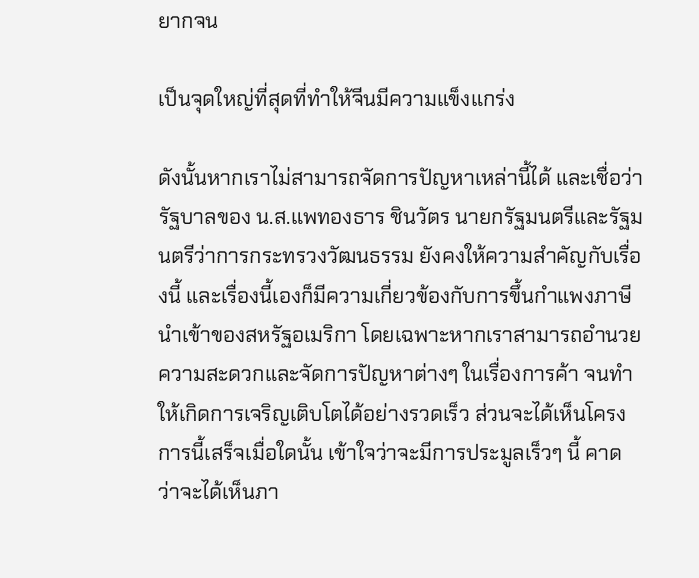ยากจน

เป็นจุดใหญ่ที่สุดที่ทำให้จีนมีความแข็งแกร่ง

ดังนั้นหากเราไม่สามารถจัดการปัญหาเหล่านี้ได้ และเชื่อว่ารัฐบาลของ น.ส.แพทองธาร ชินวัตร นายกรัฐมนตรีและรัฐมนตรีว่าการกระทรวงวัฒนธรรม ยังคงให้ความสำคัญกับเรื่องนี้ และเรื่องนี้เองก็มีความเกี่ยวข้องกับการขึ้นกำแพงภาษีนำเข้าของสหรัฐอเมริกา โดยเฉพาะหากเราสามารถอำนวยความสะดวกและจัดการปัญหาต่างๆ ในเรื่องการค้า จนทำให้เกิดการเจริญเติบโตได้อย่างรวดเร็ว ส่วนจะได้เห็นโครงการนี้เสร็จเมื่อใดนั้น เข้าใจว่าจะมีการประมูลเร็วๆ นี้ คาดว่าจะได้เห็นภา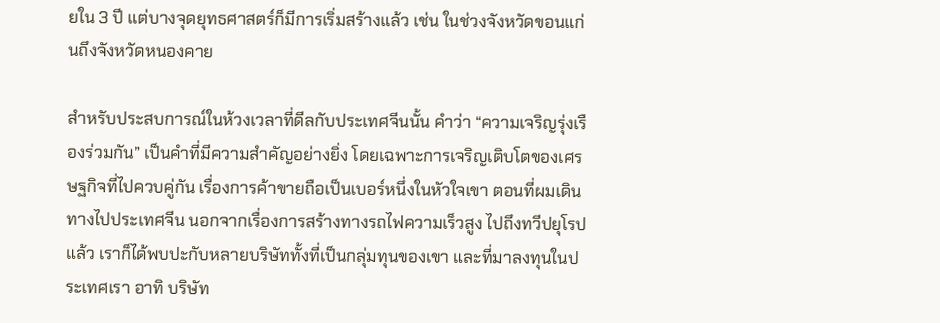ยใน 3 ปี แต่บางจุดยุทธศาสตร์ก็มีการเริ่มสร้างแล้ว เช่น ในช่วงจังหวัดขอนแก่นถึงจังหวัดหนองคาย

สำหรับประสบการณ์ในห้วงเวลาที่ดีลกับประเทศจีนนั้น คําว่า “ความเจริญรุ่งเรืองร่วมกัน” เป็นคำที่มีความสำคัญอย่างยิ่ง โดยเฉพาะการเจริญเติบโตของเศรษฐกิจที่ไปควบคู่กัน เรื่องการค้าขายถือเป็นเบอร์หนึ่งในหัวใจเขา ตอนที่ผมเดินทางไปประเทศจีน นอกจากเรื่องการสร้างทางรถไฟความเร็วสูง ไปถึงทวีปยุโรปแล้ว เราก็ได้พบปะกับหลายบริษัททั้งที่เป็นกลุ่มทุนของเขา และที่มาลงทุนในประเทศเรา อาทิ บริษัท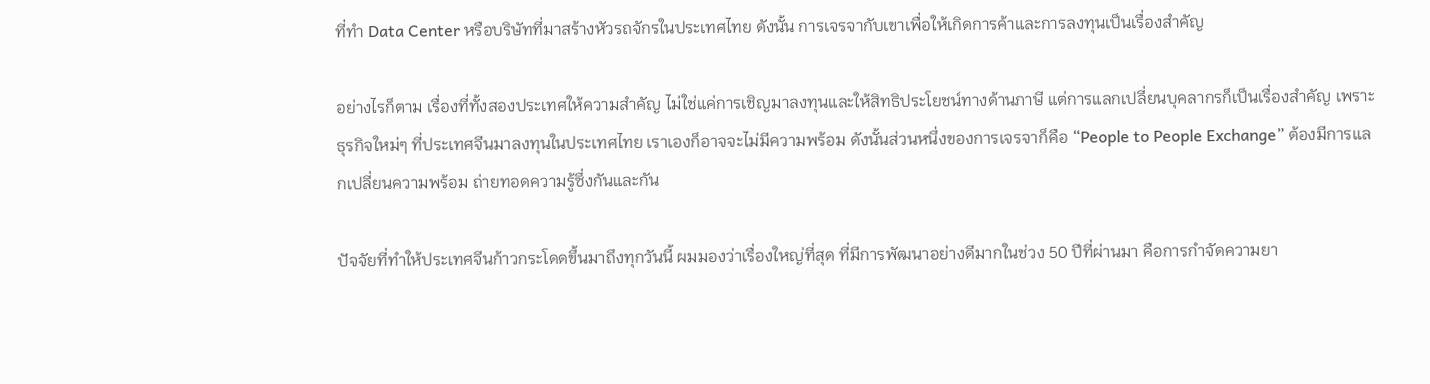ที่ทำ Data Center หรือบริษัทที่มาสร้างหัวรถจักรในประเทศไทย ดังนั้น การเจรจากับเขาเพื่อให้เกิดการค้าและการลงทุนเป็นเรื่องสำคัญ

อย่างไรก็ตาม เรื่องที่ทั้งสองประเทศให้ความสำคัญ ไม่ใช่แค่การเชิญมาลงทุนและให้สิทธิประโยชน์ทางด้านภาษี แต่การแลกเปลี่ยนบุคลากรก็เป็นเรื่องสำคัญ เพราะธุรกิจใหม่ๆ ที่ประเทศจีนมาลงทุนในประเทศไทย เราเองก็อาจจะไม่มีความพร้อม ดังนั้นส่วนหนึ่งของการเจรจาก็คือ “People to People Exchange” ต้องมีการแลกเปลี่ยนความพร้อม ถ่ายทอดความรู้ซึ่งกันและกัน

ปัจจัยที่ทำให้ประเทศจีนก้าวกระโดดขึ้นมาถึงทุกวันนี้ ผมมองว่าเรื่องใหญ่ที่สุด ที่มีการพัฒนาอย่างดีมากในช่วง 50 ปีที่ผ่านมา คือการกำจัดความยา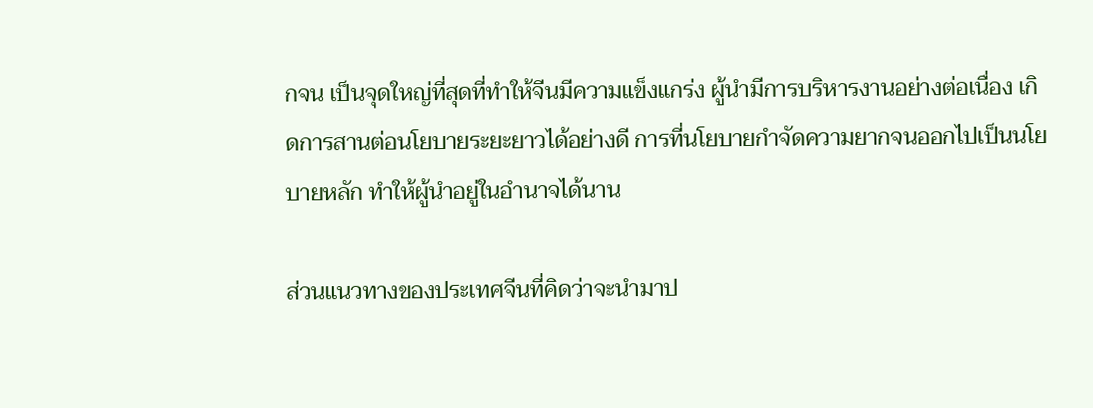กจน เป็นจุดใหญ่ที่สุดที่ทำให้จีนมีความแข็งแกร่ง ผู้นำมีการบริหารงานอย่างต่อเนื่อง เกิดการสานต่อนโยบายระยะยาวได้อย่างดี การที่นโยบายกำจัดความยากจนออกไปเป็นนโยบายหลัก ทำให้ผู้นำอยู่ในอำนาจได้นาน

ส่วนแนวทางของประเทศจีนที่คิดว่าจะนำมาป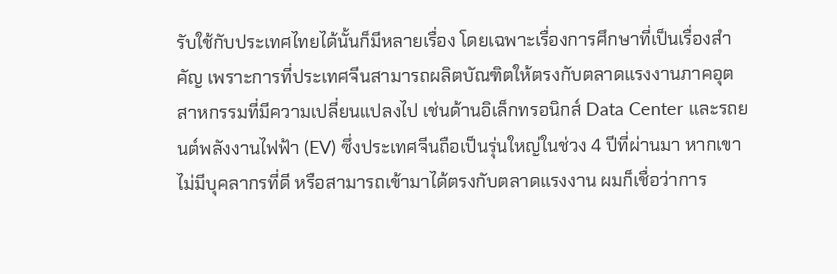รับใช้กับประเทศไทยได้นั้นก็มีหลายเรื่อง โดยเฉพาะเรื่องการศึกษาที่เป็นเรื่องสำคัญ เพราะการที่ประเทศจีนสามารถผลิตบัณฑิตให้ตรงกับตลาดแรงงานภาคอุตสาหกรรมที่มีความเปลี่ยนแปลงไป เช่นด้านอิเล็กทรอนิกส์ Data Center และรถยนต์พลังงานไฟฟ้า (EV) ซึ่งประเทศจีนถือเป็นรุ่นใหญ่ในช่วง 4 ปีที่ผ่านมา หากเขาไม่มีบุคลากรที่ดี หรือสามารถเข้ามาได้ตรงกับตลาดแรงงาน ผมก็เชื่อว่าการ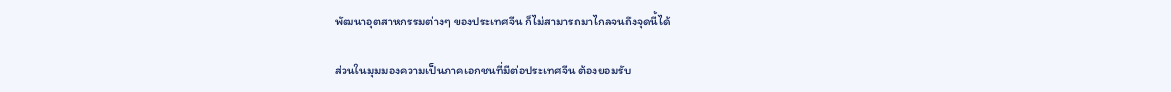พัฒนาอุตสาหกรรมต่างๆ ของประเทศจีน ก็ไม่สามารถมาไกลจนถึงจุดนี้ได้

ส่วนในมุมมองความเป็นภาคเอกชนที่มีต่อประเทศจีน ต้องยอมรับ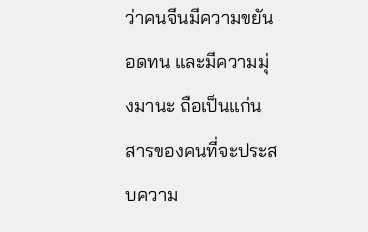ว่าคนจีนมีความขยัน อดทน และมีความมุ่งมานะ ถือเป็นแก่นสารของคนที่จะประสบความ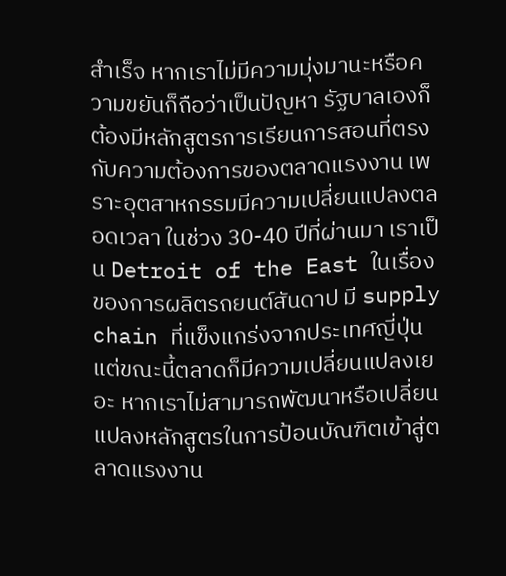สำเร็จ หากเราไม่มีความมุ่งมานะหรือความขยันก็ถือว่าเป็นปัญหา รัฐบาลเองก็ต้องมีหลักสูตรการเรียนการสอนที่ตรงกับความต้องการของตลาดแรงงาน เพราะอุตสาหกรรมมีความเปลี่ยนแปลงตลอดเวลา ในช่วง 30-40 ปีที่ผ่านมา เราเป็น Detroit of the East ในเรื่องของการผลิตรถยนต์สันดาป มี supply chain ที่แข็งแกร่งจากประเทศญี่ปุ่น แต่ขณะนี้ตลาดก็มีความเปลี่ยนแปลงเยอะ หากเราไม่สามารถพัฒนาหรือเปลี่ยนแปลงหลักสูตรในการป้อนบัณฑิตเข้าสู่ตลาดแรงงาน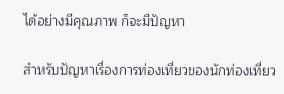ได้อย่างมีคุณภาพ ก็จะมีปัญหา

สำหรับปัญหาเรื่องการท่องเที่ยวของนักท่องเที่ยว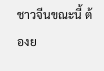ชาวจีนขณะนี้ ต้องย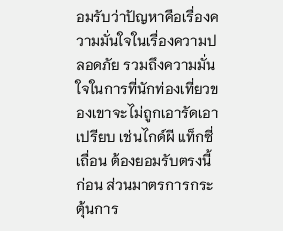อมรับว่าปัญหาคือเรื่องความมั่นใจในเรื่องความปลอดภัย รวมถึงความมั่นใจในการที่นักท่องเที่ยวของเขาจะไม่ถูกเอารัดเอาเปรียบ เช่นไกด์ผี แท็กซี่เถื่อน ต้องยอมรับตรงนี้ก่อน ส่วนมาตรการกระตุ้นการ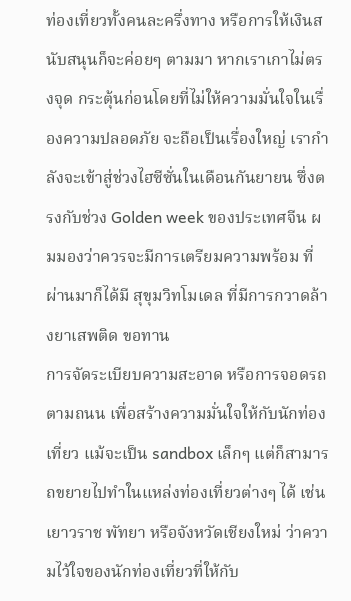ท่องเที่ยวทั้งคนละครึ่งทาง หรือการให้เงินสนับสนุนก็จะค่อยๆ ตามมา หากเราเกาไม่ตรงจุด กระตุ้นก่อนโดยที่ไม่ให้ความมั่นใจในเรื่องความปลอดภัย จะถือเป็นเรื่องใหญ่ เรากำลังจะเข้าสู่ช่วงไฮซีซั่นในเดือนกันยายน ซึ่งตรงกับช่วง Golden week ของประเทศจีน ผมมองว่าควรจะมีการเตรียมความพร้อม ที่ผ่านมาก็ได้มี สุขุมวิทโมเดล ที่มีการกวาดล้างยาเสพติด ขอทาน
การจัดระเบียบความสะอาด หรือการจอดรถตามถนน เพื่อสร้างความมั่นใจให้กับนักท่องเที่ยว แม้จะเป็น sandbox เล็กๆ แต่ก็สามารถขยายไปทำในแหล่งท่องเที่ยวต่างๆ ได้ เช่น เยาวราช พัทยา หรือจังหวัดเชียงใหม่ ว่าความไว้ใจของนักท่องเที่ยวที่ให้กับ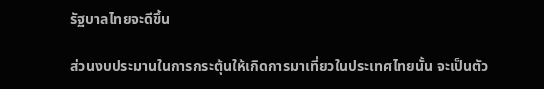รัฐบาลไทยจะดีขึ้น

ส่วนงบประมานในการกระตุ้นให้เกิดการมาเที่ยวในประเทศไทยนั้น จะเป็นตัว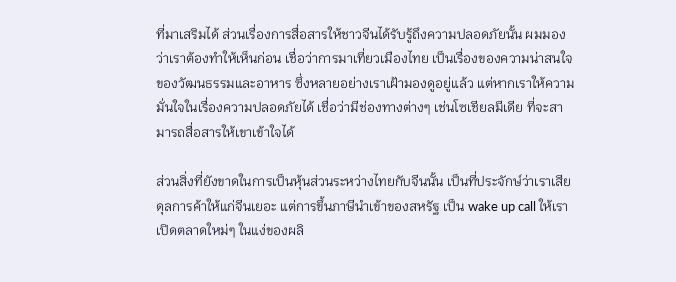ที่มาเสริมได้ ส่วนเรื่องการสื่อสารให้ชาวจีนได้รับรู้ถึงความปลอดภัยนั้น ผมมองว่าเราต้องทำให้เห็นก่อน เชื่อว่าการมาเที่ยวเมืองไทย เป็นเรื่องของความน่าสนใจของวัฒนธรรมและอาหาร ซึ่งหลายอย่างเราเฝ้ามองดูอยู่แล้ว แต่หากเราให้ความมั่นใจในเรื่องความปลอดภัยได้ เชื่อว่ามีช่องทางต่างๆ เช่นโซเชียลมีเดีย ที่จะสามารถสื่อสารให้เขาเข้าใจได้

ส่วนสิ่งที่ยังขาดในการเป็นหุ้นส่วนระหว่างไทยกับจีนนั้น เป็นที่ประจักษ์ว่าเราเสียดุลการค้าให้แก่จีนเยอะ แต่การขึ้นภาษีนำเข้าของสหรัฐ เป็น wake up call ให้เราเปิดตลาดใหม่ๆ ในแง่ของผลิ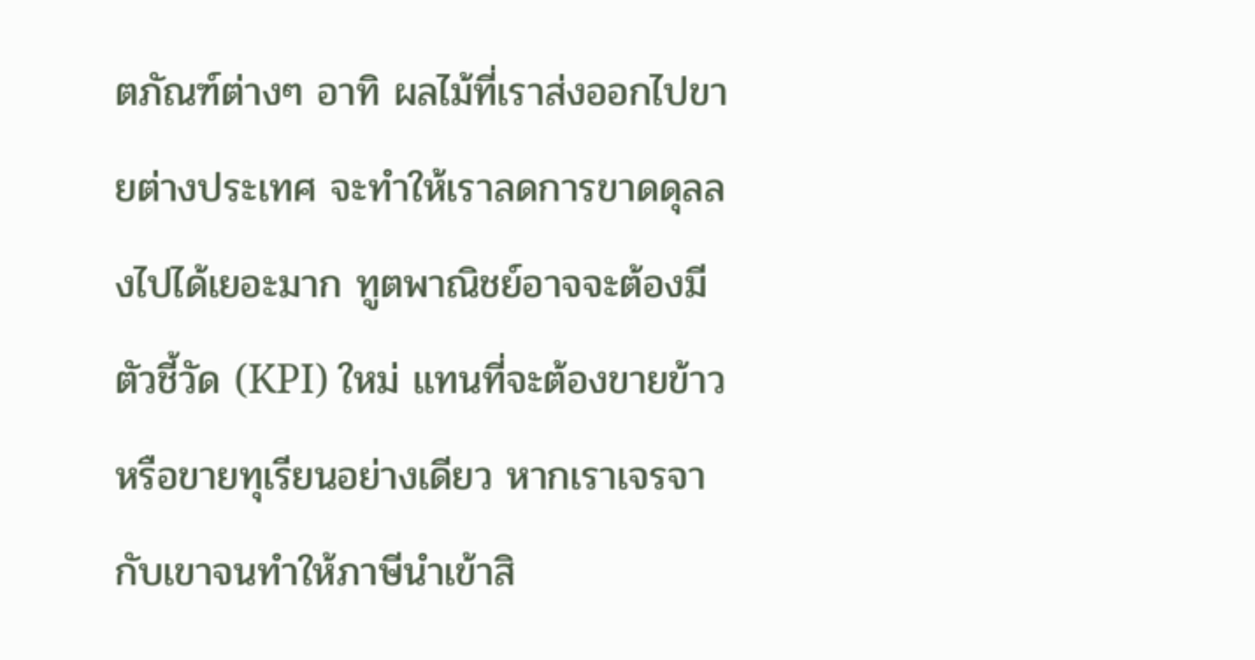ตภัณฑ์ต่างๆ อาทิ ผลไม้ที่เราส่งออกไปขายต่างประเทศ จะทำให้เราลดการขาดดุลลงไปได้เยอะมาก ทูตพาณิชย์อาจจะต้องมีตัวชี้วัด (KPI) ใหม่ แทนที่จะต้องขายข้าวหรือขายทุเรียนอย่างเดียว หากเราเจรจากับเขาจนทำให้ภาษีนําเข้าสิ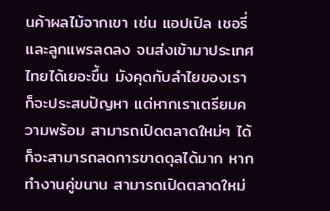นค้าผลไม้จากเขา เช่น แอปเปิล เชอรี่และลูกแพรลดลง จนส่งเข้ามาประเทศไทยได้เยอะขึ้น มังคุดกับลำไยของเราก็จะประสบปัญหา แต่หากเราเตรียมความพร้อม สามารถเปิดตลาดใหม่ๆ ได้ก็จะสามารถลดการขาดดุลได้มาก หากทำงานคู่ขนาน สามารถเปิดตลาดใหม่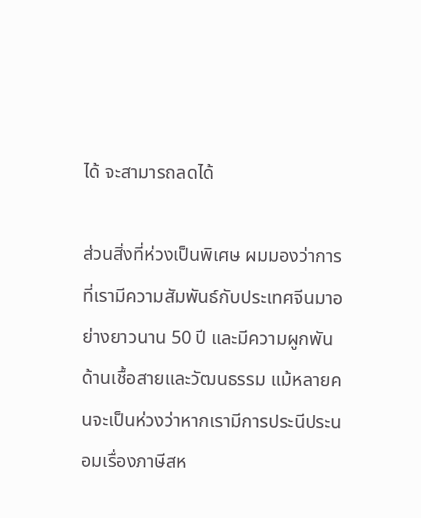ได้ จะสามารถลดได้

ส่วนสิ่งที่ห่วงเป็นพิเศษ ผมมองว่าการที่เรามีความสัมพันธ์กับประเทศจีนมาอย่างยาวนาน 50 ปี และมีความผูกพันด้านเชื้อสายและวัฒนธรรม แม้หลายคนจะเป็นห่วงว่าหากเรามีการประนีประนอมเรื่องภาษีสห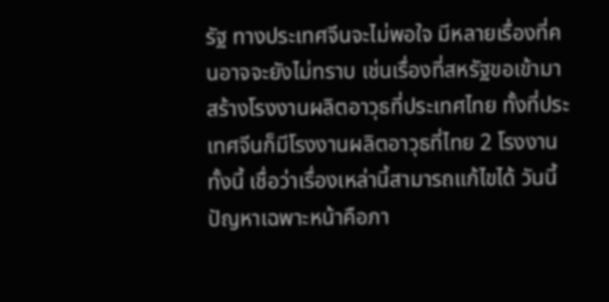รัฐ ทางประเทศจีนจะไม่พอใจ มีหลายเรื่องที่คนอาจจะยังไม่ทราบ เช่นเรื่องที่สหรัฐขอเข้ามาสร้างโรงงานผลิตอาวุธที่ประเทศไทย ทั้งที่ประเทศจีนก็มีโรงงานผลิตอาวุธที่ไทย 2 โรงงาน ทั้งนี้ เชื่อว่าเรื่องเหล่านี้สามารถแก้ไขได้ วันนี้ปัญหาเฉพาะหน้าคือภา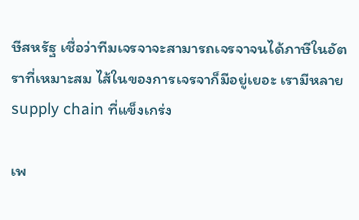ษีสหรัฐ เชื่อว่าทีมเจรจาจะสามารถเจรจาจนได้ภาษีในอัตราที่เหมาะสม ไส้ในของการเจรจาก็มีอยู่เยอะ เรามีหลาย supply chain ที่แข็งเกร่ง

เพ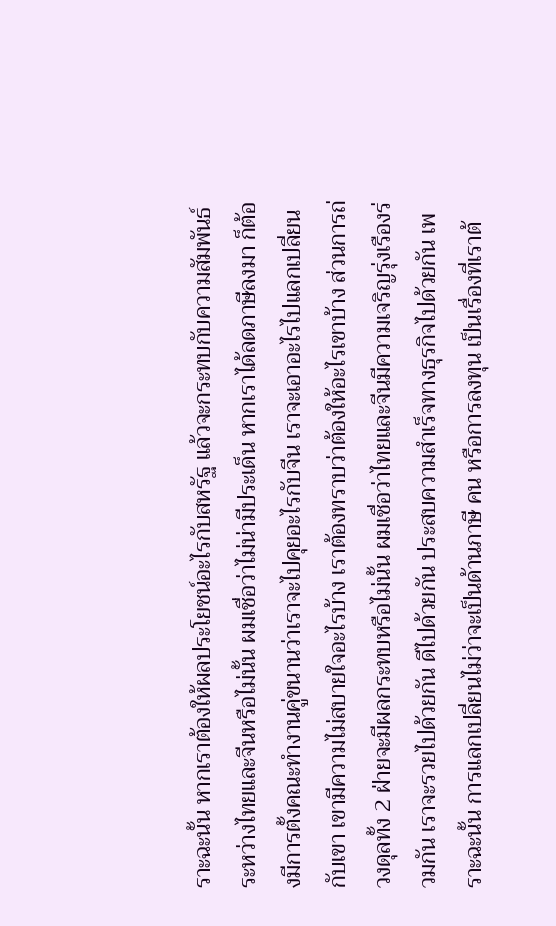ราะฉะนั้น หากเราต้องให้ผลประโยชน์อะไรกับสหรัฐ แล้วจะกระทบกับความสัมพันธ์ระหว่างไทยและจีนหรือไม่นั้น ผมเชื่อว่าไม่น่ามีประเด็น หากเราได้ลดภาษีลงมา ก็ต้องมีการตั้งคณะทำงานคู่ขนานว่าเราจะไปคุยอะไรกับจีน เราจะเอาอะไรไปแลกเปลี่ยนกับเขา เขามีความไม่สบายใจอะไรบ้าง เราต้องทราบว่าต้องให้อะไรเขาบ้าง ส่วนการถ่วงดุลทั้ง 2 ฝ่ายจะมีผลกระทบหรือไม่นั้น ผมเชื่อว่าไทยและจีนมีความเจริญรุ่งเรืองร่วมกัน เราจะรวยไปด้วยกัน ดีไปด้วยกัน ประสบความสำเร็จทางธุรกิจไปด้วยกัน เพราะฉะนั้น การแลกเปลี่ยนไม่ว่าจะเป็นด้านภาษี คน หรือการลงทุน เป็นเรื่องที่เราต้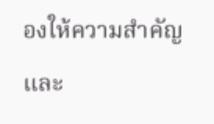องให้ความสำคัญ และ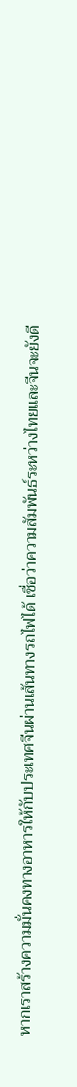หากเราสร้างความมั่นคงทางอาหารให้กับประเทศจีนผ่านเส้นทางรถไฟได้ เชื่อว่าความสัมพันธ์ระหว่างไทยและจีนจะยังดี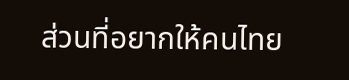ส่วนที่อยากให้คนไทย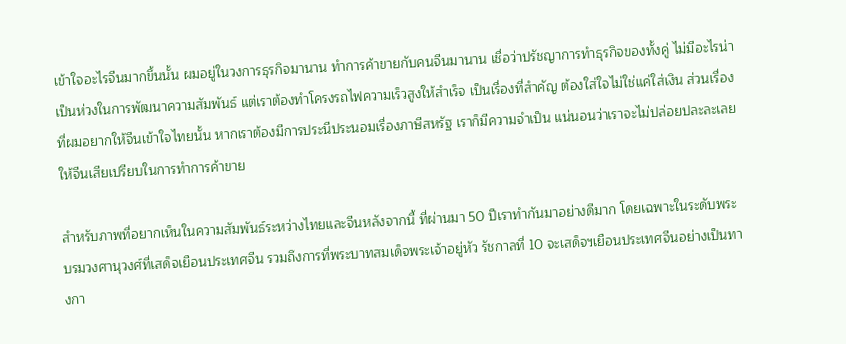เข้าใจอะไรจีนมากขึ้นนั้น ผมอยู่ในวงการธุรกิจมานาน ทำการค้าขายกับคนจีนมานาน เชื่อว่าปรัชญาการทำธุรกิจของทั้งคู่ ไม่มีอะไรน่าเป็นห่วงในการพัฒนาความสัมพันธ์ แต่เราต้องทำโครงรถไฟความเร็วสูงให้สำเร็จ เป็นเรื่องที่สำคัญ ต้องใส่ใจไม่ใช่แค่ใส่เงิน ส่วนเรื่องที่ผมอยากให้จีนเข้าใจไทยนั้น หากเราต้องมีการประนีประนอมเรื่องภาษีสหรัฐ เราก็มีความจำเป็น แน่นอนว่าเราจะไม่ปล่อยปละละเลยให้จีนเสียเปรียบในการทำการค้าขาย

สำหรับภาพที่อยากเห็นในความสัมพันธ์ระหว่างไทยและจีนหลังจากนี้ ที่ผ่านมา 50 ปีเราทำกันมาอย่างดีมาก โดยเฉพาะในระดับพระบรมวงศานุวงศ์ที่เสด็จเยือนประเทศจีน รวมถึงการที่พระบาทสมเด็จพระเจ้าอยู่หัว รัชกาลที่ 10 จะเสด็จฯเยือนประเทศจีนอย่างเป็นทางกา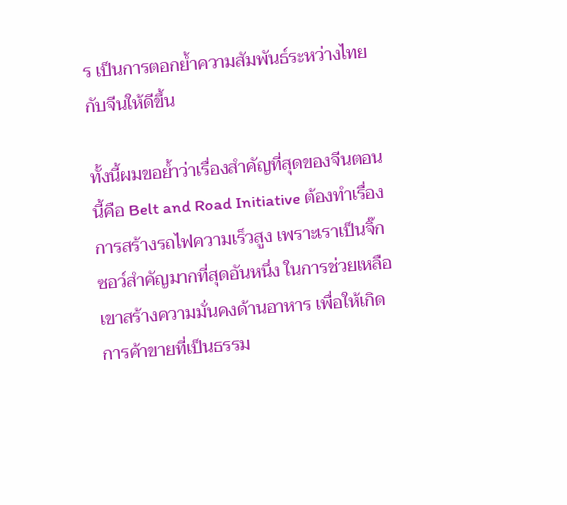ร เป็นการตอกยํ้าความสัมพันธ์ระหว่างไทยกับจีนให้ดีขึ้น

ทั้งนี้ผมขอยํ้าว่าเรื่องสำคัญที่สุดของจีนตอนนี้คือ Belt and Road Initiative ต้องทำเรื่องการสร้างรถไฟความเร็วสูง เพราะเราเป็นจิ๊กซอว์สำคัญมากที่สุดอันหนึ่ง ในการช่วยเหลือเขาสร้างความมั่นคงด้านอาหาร เพื่อให้เกิดการค้าขายที่เป็นธรรม